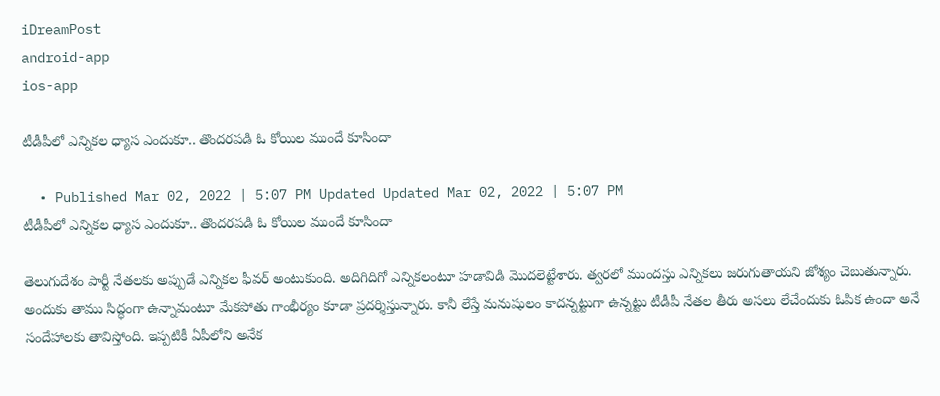iDreamPost
android-app
ios-app

టీడీపీలో ఎన్నికల ధ్యాస ఎందుకూ.. తొందరపడి ఓ కోయిల ముందే కూసిందా

  • Published Mar 02, 2022 | 5:07 PM Updated Updated Mar 02, 2022 | 5:07 PM
టీడీపీలో ఎన్నికల ధ్యాస ఎందుకూ.. తొందరపడి ఓ కోయిల ముందే కూసిందా

తెలుగుదేశం పార్టీ నేతలకు అప్పుడే ఎన్నికల ఫీవర్ అంటుకుంది. అదిగిదిగో ఎన్నికలంటూ హడావిడి మొదలెట్టేశారు. త్వరలో ముందస్తు ఎన్నికలు జరుగుతాయని జోశ్యం చెబుతున్నారు. అందుకు తాము సిద్ధంగా ఉన్నామంటూ మేకపోతు గాంభీర్యం కూడా ప్రదర్శిస్తున్నారు. కానీ లేస్తే మనుషులం కాదన్నట్టుగా ఉన్నట్టు టీడీపీ నేతల తీరు అసలు లేచేందుకు ఓపిక ఉందా అనే సందేహాలకు తావిస్తోంది. ఇప్పటికీ ఏపీలోని అనేక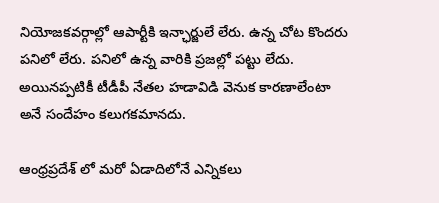నియోజకవర్గాల్లో ఆపార్టీకి ఇన్ఛార్జులే లేరు. ఉన్న చోట కొందరు పనిలో లేరు. పనిలో ఉన్న వారికి ప్రజల్లో పట్టు లేదు. అయినప్పటికీ టీడీపీ నేతల హడావిడి వెనుక కారణాలేంటా అనే సందేహం కలుగకమానదు.

ఆంధ్రప్రదేశ్ లో మరో ఏడాదిలోనే ఎన్నికలు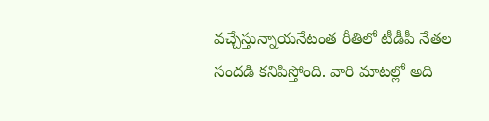వచ్చేస్తున్నాయనేటంత రీతిలో టీడీపీ నేతల సందడి కనిపిస్తోంది. వారి మాటల్లో అది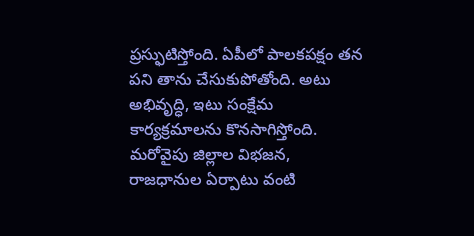ప్రస్ఫుటిస్తోంది. ఏపీలో పాలకపక్షం తన పని తాను చేసుకుపోతోంది. అటు అభివృద్ధి, ఇటు సంక్షేమ కార్యక్రమాలను కొనసాగిస్తోంది. మరోవైపు జిల్లాల విభజన, రాజధానుల ఏర్పాటు వంటి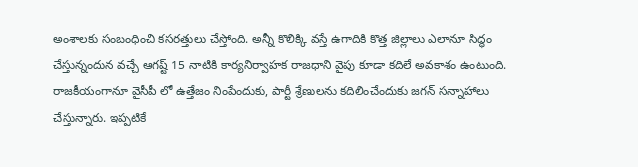అంశాలకు సంబంధించి కసరత్తులు చేస్తోంది. అన్నీ కొలిక్కి వస్తే ఉగాదికి కొత్త జిల్లాలు ఎలానూ సిద్ధం చేస్తున్నందున వచ్చే ఆగష్ట్ 15 నాటికి కార్యనిర్వాహక రాజధాని వైపు కూడా కదిలే అవకాశం ఉంటుంది. రాజకీయంగానూ వైసీపీ లో ఉత్తేజం నింపేందుకు, పార్టీ శ్రేణులను కదిలించేందుకు జగన్ సన్నాహాలు చేస్తున్నారు. ఇప్పటికే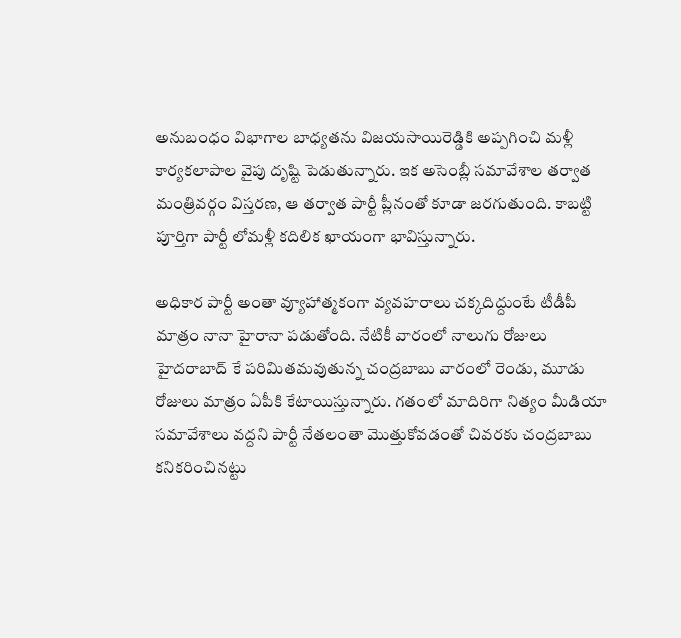అనుబంధం విభాగాల బాధ్యతను విజయసాయిరెడ్డికి అప్పగించి మళ్లీ కార్యకలాపాల వైపు దృష్టి పెడుతున్నారు. ఇక అసెంబ్లీ సమావేశాల తర్వాత మంత్రివర్గం విస్తరణ, ఆ తర్వాత పార్టీ ప్లీనంతో కూడా జరగుతుంది. కాబట్టి పూర్తిగా పార్టీ లోమళ్లీ కదిలిక ఖాయంగా భావిస్తున్నారు.

అధికార పార్టీ అంతా వ్యూహాత్మకంగా వ్యవహరాలు చక్కదిద్దుంటే టీడీపీ మాత్రం నానా హైరానా పడుతోంది. నేటికీ వారంలో నాలుగు రోజులు హైదరాబాద్ కే పరిమితమవుతున్న చంద్రబాబు వారంలో రెండు, మూడు రోజులు మాత్రం ఏపీకి కేటాయిస్తున్నారు. గతంలో మాదిరిగా నిత్యం మీడియా సమావేశాలు వద్దని పార్టీ నేతలంతా మొత్తుకోవడంతో చివరకు చంద్రబాబు కనికరించినట్టు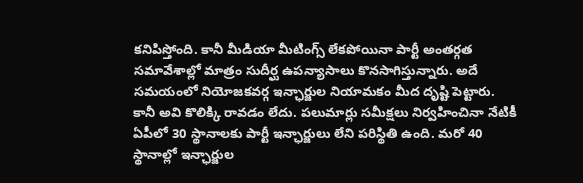కనిపిస్తోంది. కానీ మీడియా మీటింగ్స్ లేకపోయినా పార్టీ అంతర్గత సమావేశాల్లో మాత్రం సుదీర్ఘ ఉపన్యాసాలు కొనసాగిస్తున్నారు. అదే సమయంలో నియోజకవర్గ ఇన్ఛార్జుల నియామకం మీద దృష్టి పెట్టారు. కానీ అవి కొలిక్కి రావడం లేదు. పలుమార్లు సమీక్షలు నిర్వహించినా నేటికీ ఏపీలో 30 స్థానాలకు పార్టీ ఇన్ఛార్జులు లేని పరిస్థితి ఉంది. మరో 40 స్థానాల్లో ఇన్ఛార్జుల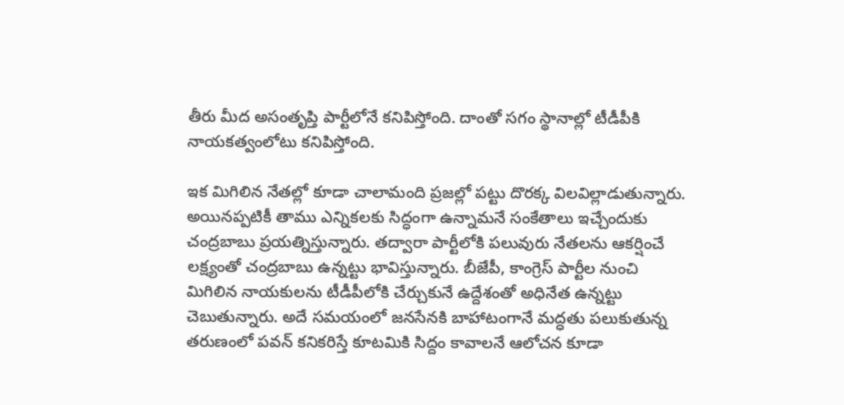తీరు మీద అసంతృప్తి పార్టీలోనే కనిపిస్తోంది. దాంతో సగం స్థానాల్లో టీడీపీకి నాయకత్వంలోటు కనిపిస్తోంది.

ఇక మిగిలిన నేతల్లో కూడా చాలామంది ప్రజల్లో పట్టు దొరక్క విలవిల్లాడుతున్నారు. అయినప్పటికీ తాము ఎన్నికలకు సిద్ధంగా ఉన్నామనే సంకేతాలు ఇచ్చేందుకు చంద్రబాబు ప్రయత్నిస్తున్నారు. తద్వారా పార్టీలోకి పలువురు నేతలను ఆకర్షించే లక్ష్యంతో చంద్రబాబు ఉన్నట్టు భావిస్తున్నారు. బీజేపీ, కాంగ్రెస్ పార్టీల నుంచి మిగిలిన నాయకులను టీడీపీలోకి చేర్చుకునే ఉద్దేశంతో అధినేత ఉన్నట్టు చెబుతున్నారు. అదే సమయంలో జనసేనకి బాహాటంగానే మద్ధతు పలుకుతున్న తరుణంలో పవన్ కనికరిస్తే కూటమికి సిద్దం కావాలనే ఆలోచన కూడా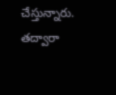చేస్తున్నారు. తద్వారా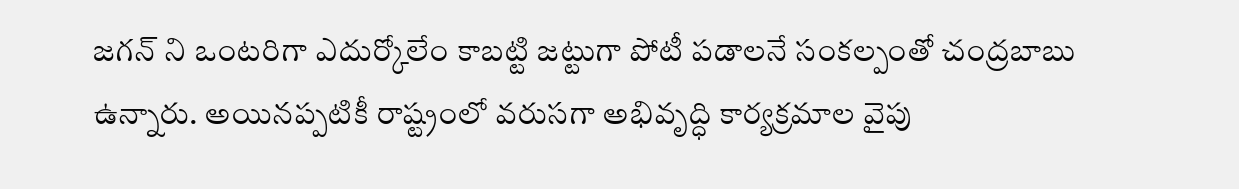జగన్ ని ఒంటరిగా ఎదుర్కోలేం కాబట్టి జట్టుగా పోటీ పడాలనే సంకల్పంతో చంద్రబాబు ఉన్నారు. అయినప్పటికీ రాష్ట్రంలో వరుసగా అభివృద్ధి కార్యక్రమాల వైపు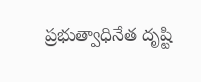ప్రభుత్వాధినేత దృష్టి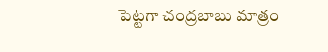పెట్టగా చంద్రబాబు మాత్రం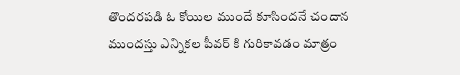తొందరపడి ఓ కోయిల ముందే కూసిందనే చందాన ముందస్తు ఎన్నికల పీవర్ కి గురికావడం మాత్రం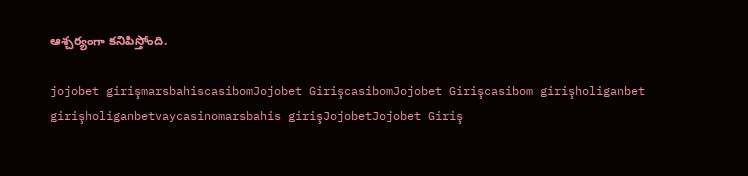ఆశ్చర్యంగా కనిపిస్తోంది.

jojobet girişmarsbahiscasibomJojobet GirişcasibomJojobet Girişcasibom girişholiganbet girişholiganbetvaycasinomarsbahis girişJojobetJojobet Giriş